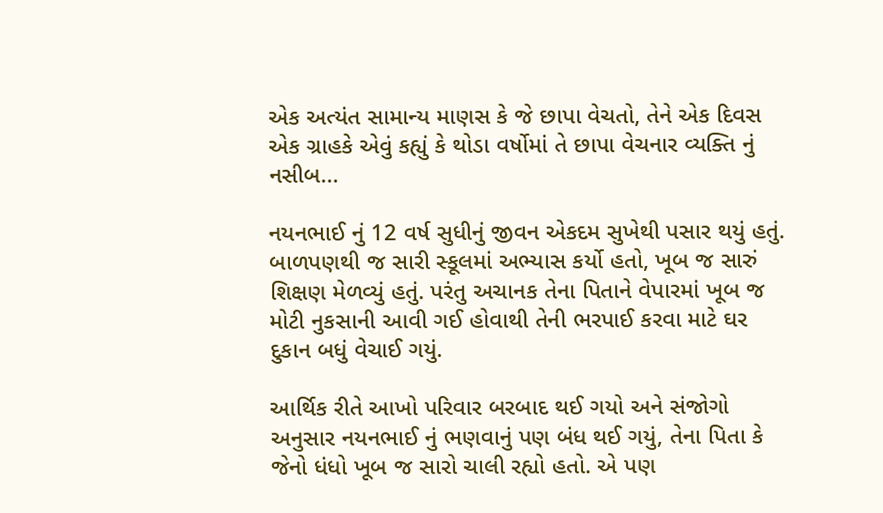એક અત્યંત સામાન્ય માણસ કે જે છાપા વેચતો, તેને એક દિવસ એક ગ્રાહકે એવું કહ્યું કે થોડા વર્ષોમાં તે છાપા વેચનાર વ્યક્તિ નું નસીબ...

નયનભાઈ નું 12 વર્ષ સુધીનું જીવન એકદમ સુખેથી પસાર થયું હતું. બાળપણથી જ સારી સ્કૂલમાં અભ્યાસ કર્યો હતો, ખૂબ જ સારું શિક્ષણ મેળવ્યું હતું. પરંતુ અચાનક તેના પિતાને વેપારમાં ખૂબ જ મોટી નુકસાની આવી ગઈ હોવાથી તેની ભરપાઈ કરવા માટે ઘર દુકાન બધું વેચાઈ ગયું.

આર્થિક રીતે આખો પરિવાર બરબાદ થઈ ગયો અને સંજોગો અનુસાર નયનભાઈ નું ભણવાનું પણ બંધ થઈ ગયું, તેના પિતા કે જેનો ધંધો ખૂબ જ સારો ચાલી રહ્યો હતો. એ પણ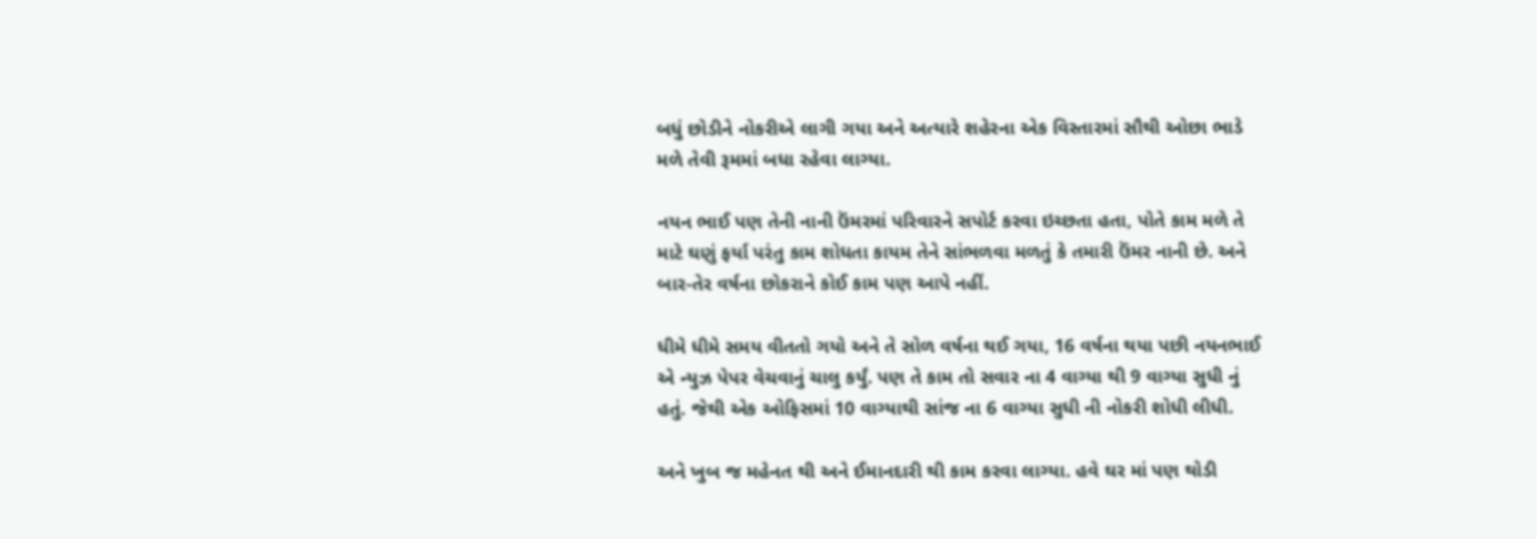બધું છોડીને નોકરીએ લાગી ગયા અને અત્યારે શહેરના એક વિસ્તારમાં સૌથી ઓછા ભાડે મળે તેવી રૂમમાં બધા રહેવા લાગ્યા.

નયન ભાઈ પણ તેની નાની ઉંમરમાં પરિવારને સપોર્ટ કરવા ઇચ્છતા હતા, પોતે કામ મળે તે માટે ઘણું ફર્યા પરંતુ કામ શોધતા કાયમ તેને સાંભળવા મળતું કે તમારી ઉંમર નાની છે. અને બાર-તેર વર્ષના છોકરાને કોઈ કામ પણ આપે નહીં.

ધીમે ધીમે સમય વીતતો ગયો અને તે સોળ વર્ષના થઈ ગયા, 16 વર્ષના થયા પછી નયનભાઈ એ ન્યુઝ પેપર વેચવાનું ચાલુ કર્યું. પણ તે કામ તો સવાર ના 4 વાગ્યા થી 9 વાગ્યા સુધી નું હતું. જેથી એક ઓફિસમાં 10 વાગ્યાથી સાંજ ના 6 વાગ્યા સુધી ની નોકરી શોધી લીધી.

અને ખુબ જ મહેનત થી અને ઈમાનદારી થી કામ કરવા લાગ્યા. હવે ઘર માં પણ થોડી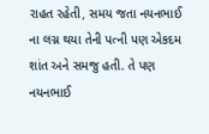રાહત રહેતી, સમય જતા નયનભાઈ ના લગ્ન થયા તેની પત્ની પણ એકદમ શાંત અને સમજુ હતી. તે પણ નયનભાઈ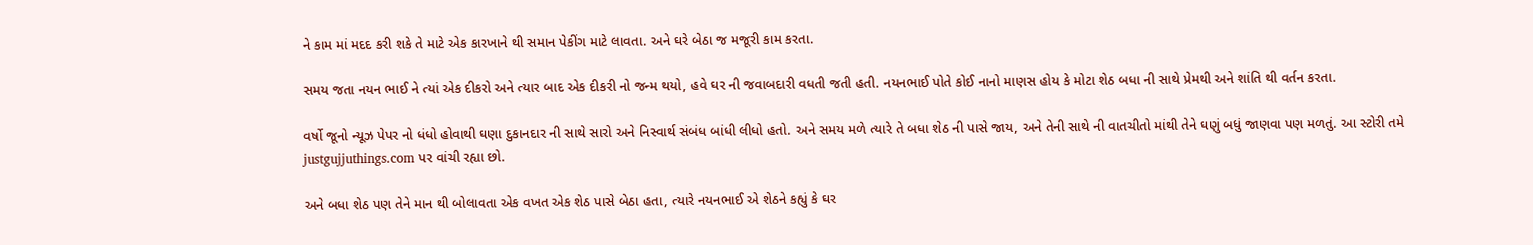ને કામ માં મદદ કરી શકે તે માટે એક કારખાને થી સમાન પેકીંગ માટે લાવતા. અને ઘરે બેઠા જ મજૂરી કામ કરતા.

સમય જતા નયન ભાઈ ને ત્યાં એક દીકરો અને ત્યાર બાદ એક દીકરી નો જન્મ થયો, હવે ઘર ની જવાબદારી વધતી જતી હતી. નયનભાઈ પોતે કોઈ નાનો માણસ હોય કે મોટા શેઠ બધા ની સાથે પ્રેમથી અને શાંતિ થી વર્તન કરતા.

વર્ષો જૂનો ન્યૂઝ પેપર નો ધંધો હોવાથી ઘણા દુકાનદાર ની સાથે સારો અને નિસ્વાર્થ સંબંધ બાંધી લીધો હતો. અને સમય મળે ત્યારે તે બધા શેઠ ની પાસે જાય, અને તેની સાથે ની વાતચીતો માંથી તેને ઘણું બધું જાણવા પણ મળતું. આ સ્ટોરી તમે justgujjuthings.com પર વાંચી રહ્યા છો.

અને બધા શેઠ પણ તેને માન થી બોલાવતા એક વખત એક શેઠ પાસે બેઠા હતા, ત્યારે નયનભાઈ એ શેઠને કહ્યું કે ઘર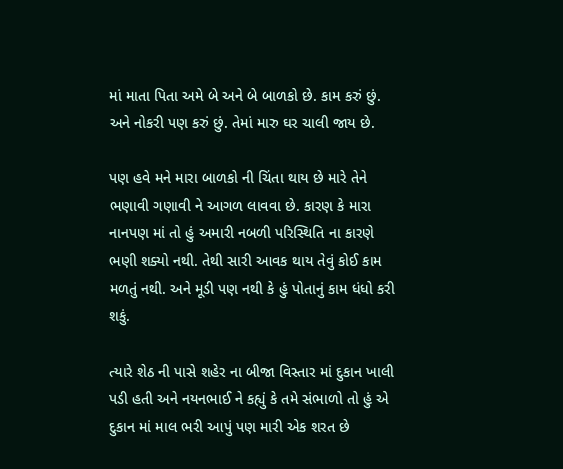માં માતા પિતા અમે બે અને બે બાળકો છે. કામ કરું છું. અને નોકરી પણ કરું છું. તેમાં મારુ ઘર ચાલી જાય છે.

પણ હવે મને મારા બાળકો ની ચિંતા થાય છે મારે તેને ભણાવી ગણાવી ને આગળ લાવવા છે. કારણ કે મારા નાનપણ માં તો હું અમારી નબળી પરિસ્થિતિ ના કારણે ભણી શક્યો નથી. તેથી સારી આવક થાય તેવું કોઈ કામ મળતું નથી. અને મૂડી પણ નથી કે હું પોતાનું કામ ધંધો કરી શકું.

ત્યારે શેઠ ની પાસે શહેર ના બીજા વિસ્તાર માં દુકાન ખાલી પડી હતી અને નયનભાઈ ને કહ્યું કે તમે સંભાળો તો હું એ દુકાન માં માલ ભરી આપું પણ મારી એક શરત છે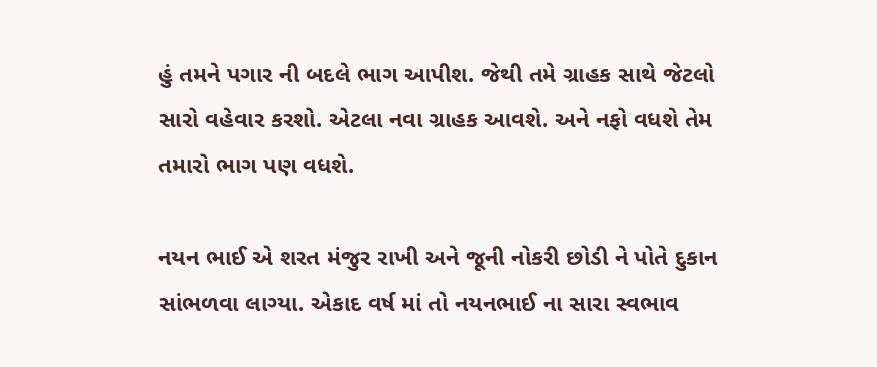હું તમને પગાર ની બદલે ભાગ આપીશ. જેથી તમે ગ્રાહક સાથે જેટલો સારો વહેવાર કરશો. એટલા નવા ગ્રાહક આવશે. અને નફો વધશે તેમ તમારો ભાગ પણ વધશે.

નયન ભાઈ એ શરત મંજુર રાખી અને જૂની નોકરી છોડી ને પોતે દુકાન સાંભળવા લાગ્યા. એકાદ વર્ષ માં તો નયનભાઈ ના સારા સ્વભાવ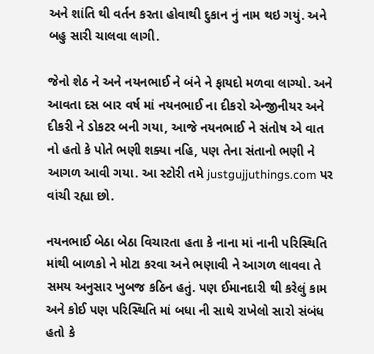અને શાંતિ થી વર્તન કરતા હોવાથી દુકાન નું નામ થઇ ગયું. અને બહુ સારી ચાલવા લાગી.

જેનો શેઠ ને અને નયનભાઈ ને બંને ને ફાયદો મળવા લાગ્યો. અને આવતા દસ બાર વર્ષ માં નયનભાઈ ના દીકરો એન્જીનીયર અને દીકરી ને ડોકટર બની ગયા, આજે નયનભાઈ ને સંતોષ એ વાત નો હતો કે પોતે ભણી શક્યા નહિ, પણ તેના સંતાનો ભણી ને આગળ આવી ગયા. આ સ્ટોરી તમે justgujjuthings.com પર વાંચી રહ્યા છો.

નયનભાઈ બેઠા બેઠા વિચારતા હતા કે નાના માં નાની પરિસ્થિતિ માંથી બાળકો ને મોટા કરવા અને ભણાવી ને આગળ લાવવા તે સમય અનુસાર ખુબજ કઠિન હતું. પણ ઈમાનદારી થી કરેલું કામ અને કોઈ પણ પરિસ્થિતિ માં બધા ની સાથે રાખેલો સારો સંબંધ હતો કે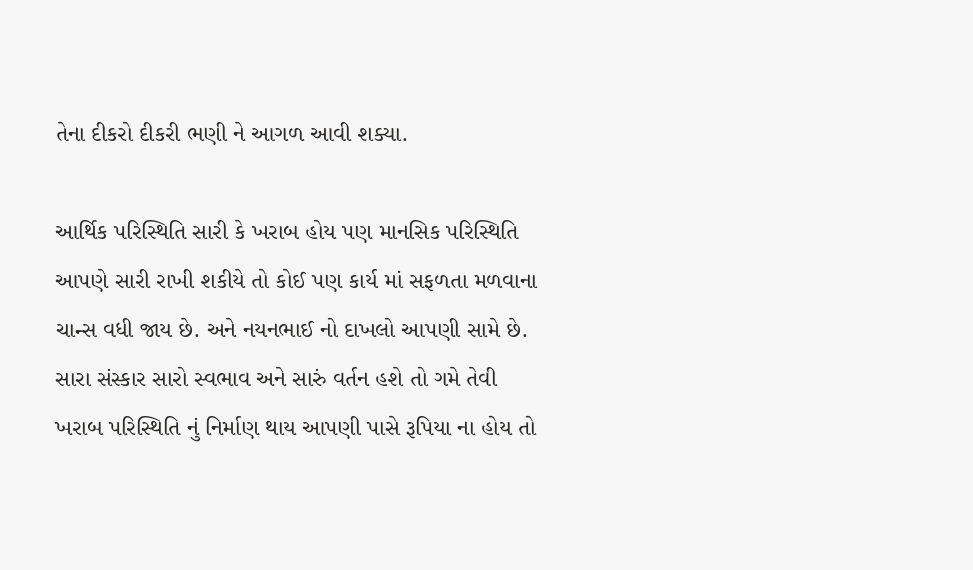તેના દીકરો દીકરી ભણી ને આગળ આવી શક્યા.

આર્થિક પરિસ્થિતિ સારી કે ખરાબ હોય પણ માનસિક પરિસ્થિતિ આપણે સારી રાખી શકીયે તો કોઈ પણ કાર્ય માં સફળતા મળવાના ચાન્સ વધી જાય છે. અને નયનભાઈ નો દાખલો આપણી સામે છે. સારા સંસ્કાર સારો સ્વભાવ અને સારું વર્તન હશે તો ગમે તેવી ખરાબ પરિસ્થિતિ નું નિર્માણ થાય આપણી પાસે રૂપિયા ના હોય તો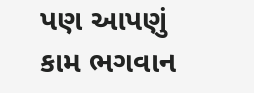પણ આપણું કામ ભગવાન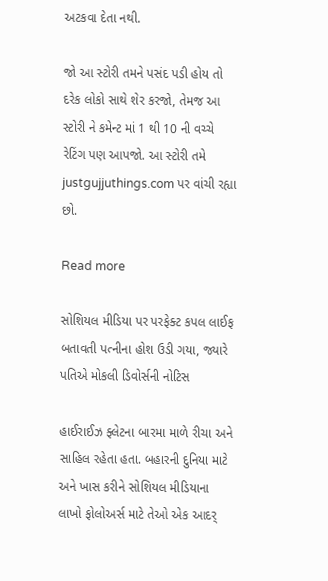અટકવા દેતા નથી.

જો આ સ્ટોરી તમને પસંદ પડી હોય તો દરેક લોકો સાથે શેર કરજો, તેમજ આ સ્ટોરી ને કમેન્ટ માં 1 થી 10 ની વચ્ચે રેટિંગ પણ આપજો. આ સ્ટોરી તમે justgujjuthings.com પર વાંચી રહ્યા છો.

Read more

સોશિયલ મીડિયા પર પરફેક્ટ કપલ લાઈફ બતાવતી પત્નીના હોશ ઉડી ગયા, જ્યારે પતિએ મોકલી ડિવોર્સની નોટિસ

હાઈરાઈઝ ફ્લેટના બારમા માળે રીચા અને સાહિલ રહેતા હતા. બહારની દુનિયા માટે અને ખાસ કરીને સોશિયલ મીડિયાના લાખો ફોલોઅર્સ માટે તેઓ એક આદર્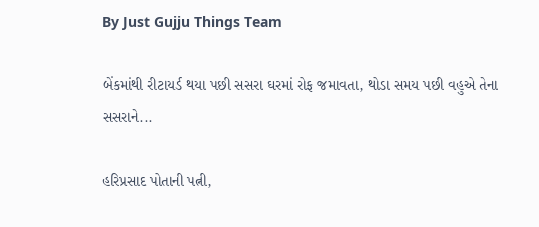By Just Gujju Things Team

બેંકમાંથી રીટાયર્ડ થયા પછી સસરા ઘરમાં રોફ જમાવતા, થોડા સમય પછી વહુએ તેના સસરાને...

હરિપ્રસાદ પોતાની પત્ની,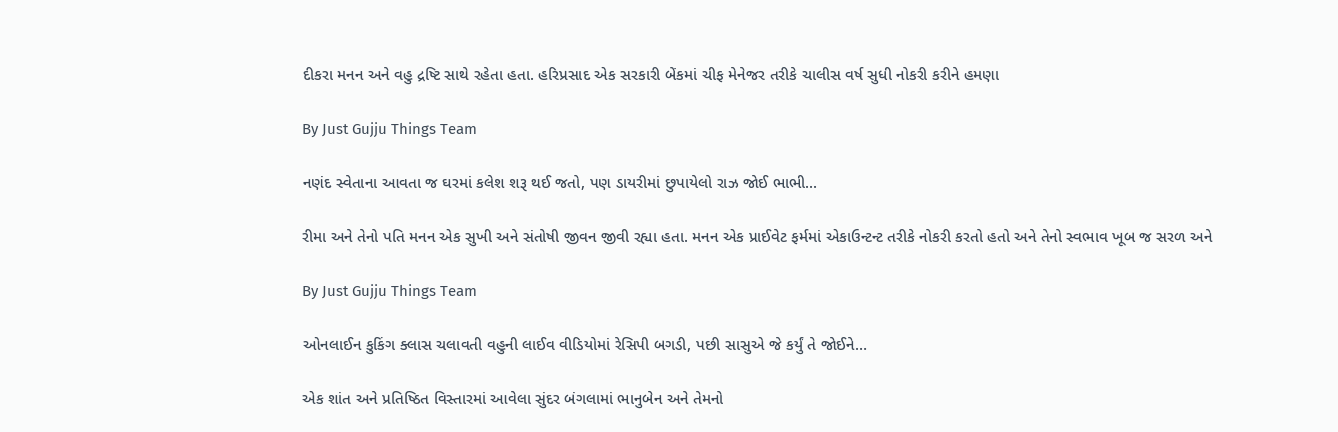દીકરા મનન અને વહુ દ્રષ્ટિ સાથે રહેતા હતા. હરિપ્રસાદ એક સરકારી બેંકમાં ચીફ મેનેજર તરીકે ચાલીસ વર્ષ સુધી નોકરી કરીને હમણા

By Just Gujju Things Team

નણંદ સ્વેતાના આવતા જ ઘરમાં કલેશ શરૂ થઈ જતો, પણ ડાયરીમાં છુપાયેલો રાઝ જોઈ ભાભી...

રીમા અને તેનો પતિ મનન એક સુખી અને સંતોષી જીવન જીવી રહ્યા હતા. મનન એક પ્રાઈવેટ ફર્મમાં એકાઉન્ટન્ટ તરીકે નોકરી કરતો હતો અને તેનો સ્વભાવ ખૂબ જ સરળ અને

By Just Gujju Things Team

ઓનલાઈન કુકિંગ ક્લાસ ચલાવતી વહુની લાઈવ વીડિયોમાં રેસિપી બગડી, પછી સાસુએ જે કર્યું તે જોઈને…

એક શાંત અને પ્રતિષ્ઠિત વિસ્તારમાં આવેલા સુંદર બંગલામાં ભાનુબેન અને તેમનો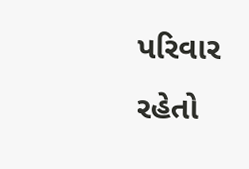પરિવાર રહેતો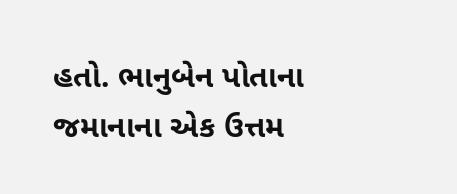હતો. ભાનુબેન પોતાના જમાનાના એક ઉત્તમ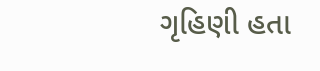ગૃહિણી હતા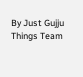By Just Gujju Things Team